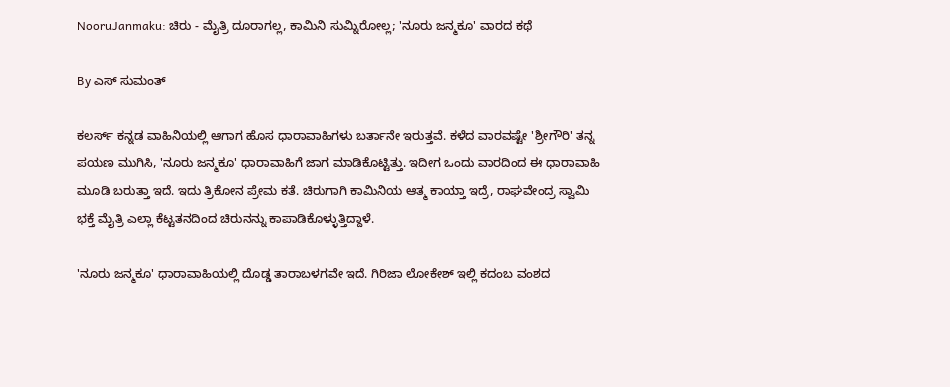NooruJanmaku: ಚಿರು - ಮೈತ್ರಿ ದೂರಾಗಲ್ಲ, ಕಾಮಿನಿ ಸುಮ್ನಿರೋಲ್ಲ; 'ನೂರು ಜನ್ಮಕೂ' ವಾರದ ಕಥೆ

By ಎಸ್ ಸುಮಂತ್

ಕಲರ್ಸ್ ಕನ್ನಡ ವಾಹಿನಿಯಲ್ಲಿ ಆಗಾಗ ಹೊಸ ಧಾರಾವಾಹಿಗಳು ಬರ್ತಾನೇ ಇರುತ್ತವೆ. ಕಳೆದ ವಾರವಷ್ಟೇ 'ಶ್ರೀಗೌರಿ' ತನ್ನ ಪಯಣ ಮುಗಿಸಿ, 'ನೂರು ಜನ್ಮಕೂ' ಧಾರಾವಾಹಿಗೆ ಜಾಗ ಮಾಡಿಕೊಟ್ಟಿತ್ತು. ಇದೀಗ ಒಂದು ವಾರದಿಂದ ಈ ಧಾರಾವಾಹಿ ಮೂಡಿ ಬರುತ್ತಾ ಇದೆ. ಇದು ತ್ರಿಕೋನ ಪ್ರೇಮ ಕತೆ. ಚಿರುಗಾಗಿ ಕಾಮಿನಿಯ ಆತ್ಮ ಕಾಯ್ತಾ ಇದ್ರೆ, ರಾಘವೇಂದ್ರ ಸ್ವಾಮಿ ಭಕ್ತೆ ಮೈತ್ರಿ ಎಲ್ಲಾ ಕೆಟ್ಟತನದಿಂದ ಚಿರುನನ್ನು ಕಾಪಾಡಿಕೊಳ್ಳುತ್ತಿದ್ದಾಳೆ.

'ನೂರು ಜನ್ಮಕೂ' ಧಾರಾವಾಹಿಯಲ್ಲಿ ದೊಡ್ಡ ತಾರಾಬಳಗವೇ ಇದೆ‌. ಗಿರಿಜಾ ಲೋಕೇಶ್ ಇಲ್ಲಿ ಕದಂಬ ವಂಶದ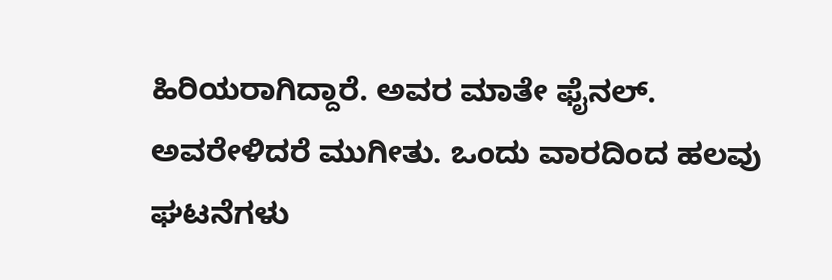ಹಿರಿಯರಾಗಿದ್ದಾರೆ. ಅವರ ಮಾತೇ ಫೈನಲ್. ಅವರೇಳಿದರೆ ಮುಗೀತು. ಒಂದು ವಾರದಿಂದ ಹಲವು ಘಟನೆಗಳು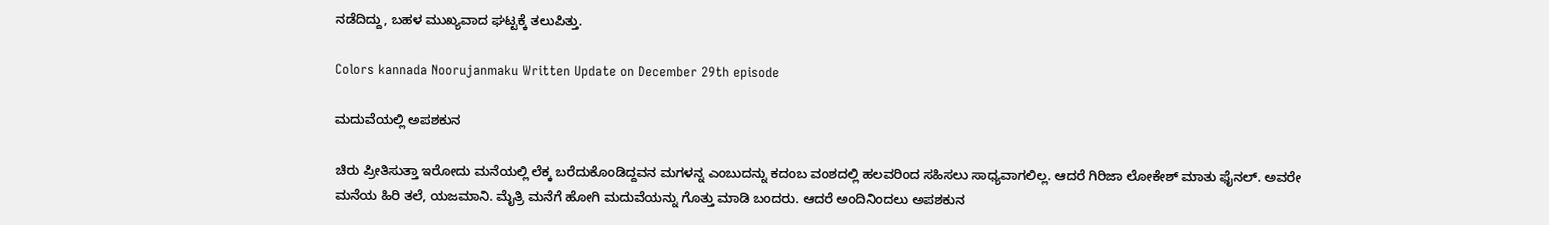ನಡೆದಿದ್ದು, ಬಹಳ ಮುಖ್ಯವಾದ ಘಟ್ಟಕ್ಕೆ ತಲುಪಿತ್ತು.

Colors kannada Noorujanmaku Written Update on December 29th episode

ಮದುವೆಯಲ್ಲಿ ಅಪಶಕುನ

ಚಿರು ಪ್ರೀತಿಸುತ್ತಾ ಇರೋದು ಮನೆಯಲ್ಲಿ ಲೆಕ್ಕ ಬರೆದುಕೊಂಡಿದ್ದವನ ಮಗಳನ್ನ ಎಂಬುದನ್ನು ಕದಂಬ ವಂಶದಲ್ಲಿ ಹಲವರಿಂದ ಸಹಿಸಲು ಸಾಧ್ಯವಾಗಲಿಲ್ಲ. ಆದರೆ ಗಿರಿಜಾ ಲೋಕೇಶ್ ಮಾತು ಫೈನಲ್. ಅವರೇ ಮನೆಯ ಹಿರಿ ತಲೆ, ಯಜಮಾನಿ. ಮೈತ್ರಿ ಮನೆಗೆ ಹೋಗಿ ಮದುವೆಯನ್ನು ಗೊತ್ತು ಮಾಡಿ ಬಂದರು. ಆದರೆ ಅಂದಿನಿಂದಲು ಅಪಶಕುನ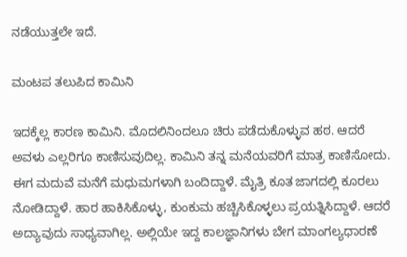ನಡೆಯುತ್ತಲೇ ಇದೆ.

ಮಂಟಪ ತಲುಪಿದ ಕಾಮಿನಿ

ಇದಕ್ಕೆಲ್ಲ ಕಾರಣ ಕಾಮಿನಿ. ಮೊದಲಿನಿಂದಲೂ ಚಿರು ಪಡೆದುಕೊಳ್ಳುವ ಹಠ. ಆದರೆ ಅವಳು ಎಲ್ಲರಿಗೂ ಕಾಣಿಸುವುದಿಲ್ಲ. ಕಾಮಿನಿ ತನ್ನ ಮನೆಯವರಿಗೆ ಮಾತ್ರ ಕಾಣಿಸೋದು. ಈಗ ಮದುವೆ ಮನೆಗೆ ಮಧುಮಗಳಾಗಿ ಬಂದಿದ್ದಾಳೆ. ಮೈತ್ರಿ ಕೂತ ಜಾಗದಲ್ಲಿ ಕೂರಲು ನೋಡಿದ್ದಾಳೆ. ಹಾರ ಹಾಕಿಸಿಕೊಳ್ಳು, ಕುಂಕುಮ ಹಚ್ಚಿಸಿಕೊಳ್ಳಲು ಪ್ರಯತ್ನಿಸಿದ್ದಾಳೆ. ಆದರೆ ಅದ್ಯಾವುದು ಸಾಧ್ಯವಾಗಿಲ್ಲ. ಅಲ್ಲಿಯೇ ಇದ್ದ ಕಾಲಜ್ಞಾನಿಗಳು ಬೇಗ ಮಾಂಗಲ್ಯಧಾರಣೆ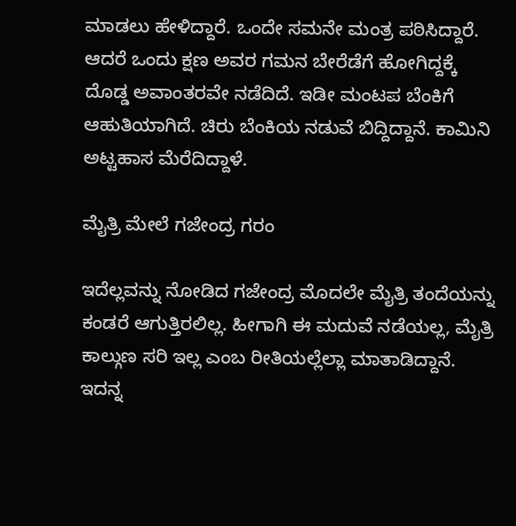ಮಾಡಲು ಹೇಳಿದ್ದಾರೆ. ಒಂದೇ ಸಮನೇ ಮಂತ್ರ ಪಠಿಸಿದ್ದಾರೆ. ಆದರೆ ಒಂದು ಕ್ಷಣ ಅವರ ಗಮನ ಬೇರೆಡೆಗೆ ಹೋಗಿದ್ದಕ್ಕೆ ದೊಡ್ಡ ಅವಾಂತರವೇ ನಡೆದಿದೆ. ಇಡೀ ಮಂಟಪ ಬೆಂಕಿಗೆ ಆಹುತಿಯಾಗಿದೆ. ಚಿರು ಬೆಂಕಿಯ ನಡುವೆ ಬಿದ್ದಿದ್ದಾನೆ. ಕಾಮಿನಿ ಅಟ್ಟಹಾಸ ಮೆರೆದಿದ್ದಾಳೆ.

ಮೈತ್ರಿ ಮೇಲೆ ಗಜೇಂದ್ರ ಗರಂ

ಇದೆಲ್ಲವನ್ನು ನೋಡಿದ ಗಜೇಂದ್ರ ಮೊದಲೇ ಮೈತ್ರಿ ತಂದೆಯನ್ನು ಕಂಡರೆ ಆಗುತ್ತಿರಲಿಲ್ಲ. ಹೀಗಾಗಿ ಈ ಮದುವೆ ನಡೆಯಲ್ಲ, ಮೈತ್ರಿ ಕಾಲ್ಗುಣ ಸರಿ ಇಲ್ಲ ಎಂಬ ರೀತಿಯಲ್ಲೆಲ್ಲಾ ಮಾತಾಡಿದ್ದಾನೆ. ಇದನ್ನ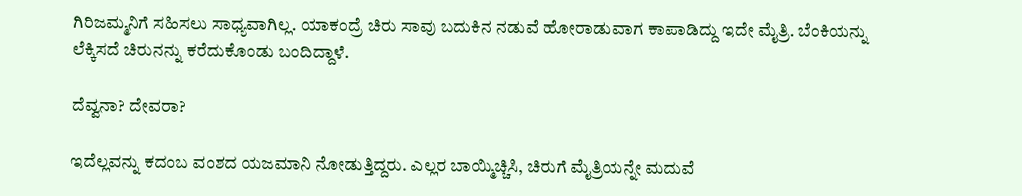ಗಿರಿಜಮ್ಮನಿಗೆ ಸಹಿಸಲು ಸಾಧ್ಯವಾಗಿಲ್ಲ‌. ಯಾಕಂದ್ರೆ ಚಿರು ಸಾವು ಬದುಕಿನ ನಡುವೆ ಹೋರಾಡುವಾಗ ಕಾಪಾಡಿದ್ದು ಇದೇ ಮೈತ್ರಿ. ಬೆಂಕಿಯನ್ನು ಲೆಕ್ಕಿಸದೆ ಚಿರುನನ್ನು ಕರೆದುಕೊಂಡು ಬಂದಿದ್ದಾಳೆ.

ದೆವ್ವನಾ? ದೇವರಾ?

ಇದೆಲ್ಲವನ್ನು ಕದಂಬ ವಂಶದ ಯಜಮಾನಿ ನೋಡುತ್ತಿದ್ದರು. ಎಲ್ಲರ ಬಾಯ್ಮಿಚ್ಚಿಸಿ, ಚಿರುಗೆ ಮೈತ್ರಿಯನ್ನೇ ಮದುವೆ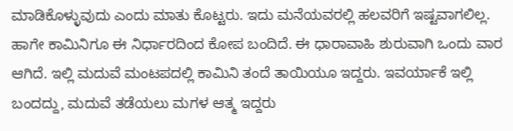ಮಾಡಿಕೊಳ್ಳುವುದು ಎಂದು ಮಾತು ಕೊಟ್ಟರು. ಇದು ಮನೆಯವರಲ್ಲಿ ಹಲವರಿಗೆ ಇಷ್ಟವಾಗಲಿಲ್ಲ. ಹಾಗೇ ಕಾಮಿನಿಗೂ ಈ ನಿರ್ಧಾರದಿಂದ ಕೋಪ ಬಂದಿದೆ. ಈ ಧಾರಾವಾಹಿ ಶುರುವಾಗಿ ಒಂದು ವಾರ ಆಗಿದೆ. ಇಲ್ಲಿ ಮದುವೆ ಮಂಟಪದಲ್ಲಿ ಕಾಮಿನಿ ತಂದೆ ತಾಯಿಯೂ ಇದ್ದರು. ಇವರ್ಯಾಕೆ ಇಲ್ಲಿ ಬಂದದ್ದು, ಮದುವೆ ತಡೆಯಲು ಮಗಳ ಆತ್ಮ ಇದ್ದರು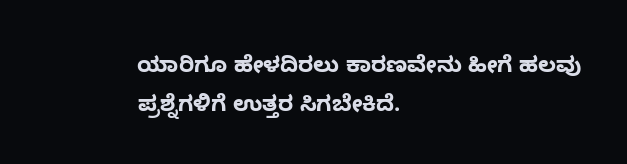ಯಾರಿಗೂ ಹೇಳದಿರಲು ಕಾರಣವೇನು ಹೀಗೆ ಹಲವು ಪ್ರಶ್ನೆಗಳಿಗೆ ಉತ್ತರ ಸಿಗಬೇಕಿದೆ.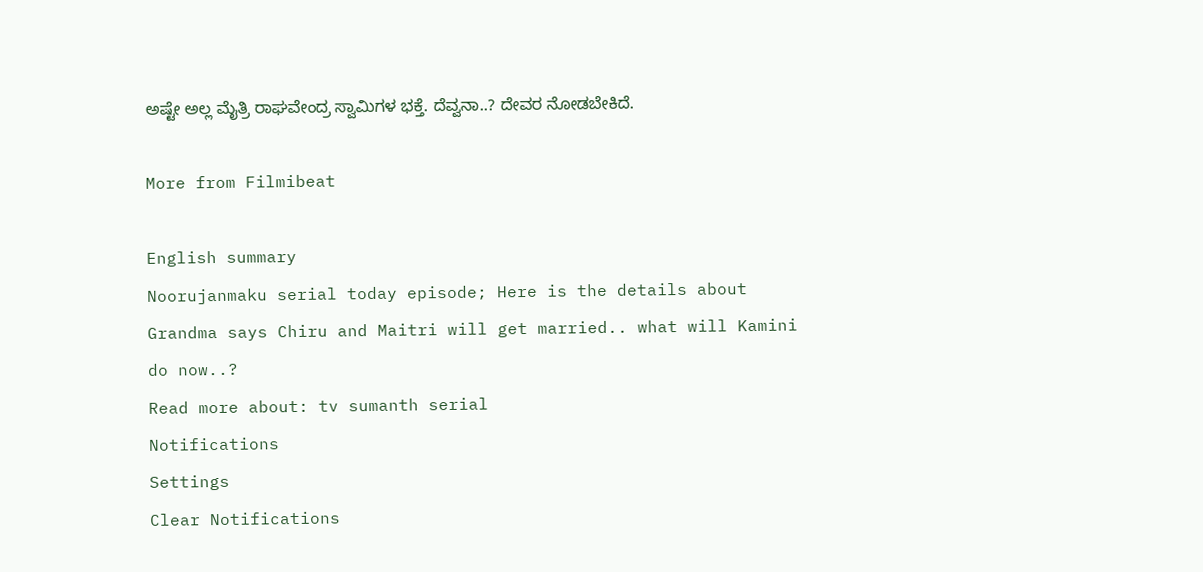ಅಷ್ಟೇ ಅಲ್ಲ ಮೈತ್ರಿ ರಾಘವೇಂದ್ರ ಸ್ವಾಮಿಗಳ ಭಕ್ತೆ. ದೆವ್ವನಾ..? ದೇವರ ನೋಡಬೇಕಿದೆ.

More from Filmibeat

English summary
Noorujanmaku serial today episode; Here is the details about Grandma says Chiru and Maitri will get married.. what will Kamini do now..?
Read more about: tv sumanth serial
Notifications
Settings
Clear Notifications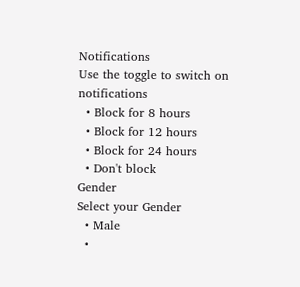Notifications
Use the toggle to switch on notifications
  • Block for 8 hours
  • Block for 12 hours
  • Block for 24 hours
  • Don't block
Gender
Select your Gender
  • Male
  •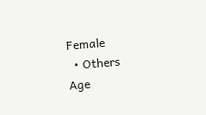Female
  • Others
Age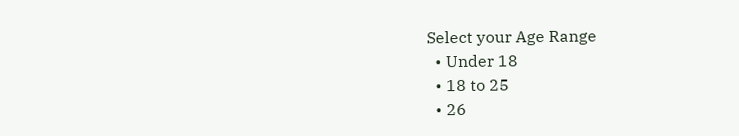Select your Age Range
  • Under 18
  • 18 to 25
  • 26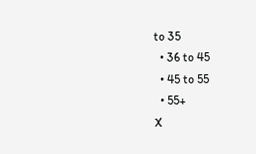to 35
  • 36 to 45
  • 45 to 55
  • 55+
X